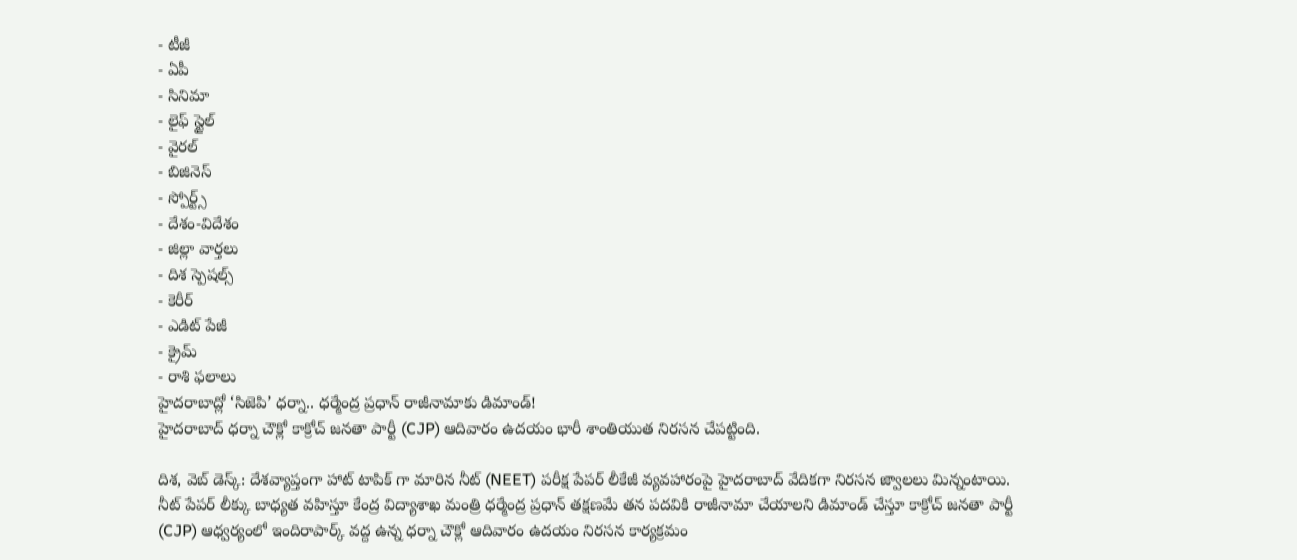- టీజీ
- ఏపీ
- సినిమా
- లైఫ్ స్టైల్
- వైరల్
- బిజినెస్
- స్పోర్ట్స్
- దేశం-విదేశం
- జిల్లా వార్తలు
- దిశ స్పెషల్స్
- కెరీర్
- ఎడిట్ పేజీ
- క్రైమ్
- రాశి ఫలాలు
హైదరాబాద్లో ‘సిజెపి’ ధర్నా.. ధర్మేంద్ర ప్రధాన్ రాజీనామాకు డిమాండ్!
హైదరాబాద్ ధర్నా చౌక్లో కాక్రోచ్ జనతా పార్టీ (CJP) ఆదివారం ఉదయం భారీ శాంతియుత నిరసన చేపట్టింది.

దిశ, వెబ్ డెస్క్: దేశవ్యాప్తంగా హాట్ టాపిక్ గా మారిన నీట్ (NEET) పరీక్ష పేపర్ లీకేజీ వ్యవహారంపై హైదరాబాద్ వేదికగా నిరసన జ్వాలలు మిన్నంటాయి. నీట్ పేపర్ లీక్కు బాధ్యత వహిస్తూ కేంద్ర విద్యాశాఖ మంత్రి ధర్మేంద్ర ప్రధాన్ తక్షణమే తన పదవికి రాజీనామా చేయాలని డిమాండ్ చేస్తూ కాక్రోచ్ జనతా పార్టీ (CJP) ఆధ్వర్యంలో ఇందిరాపార్క్ వద్ద ఉన్న ధర్నా చౌక్లో ఆదివారం ఉదయం నిరసన కార్యక్రమం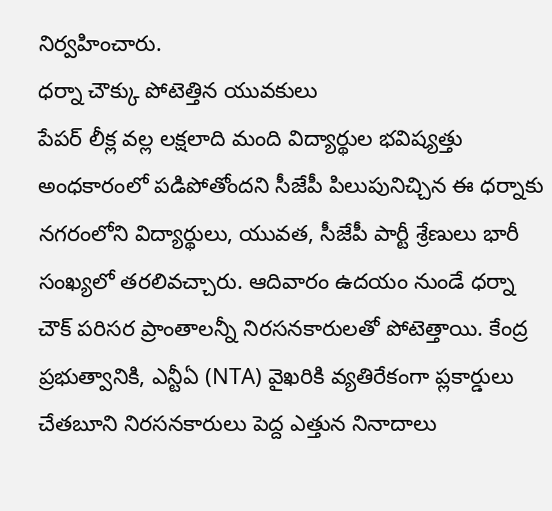నిర్వహించారు.
ధర్నా చౌక్కు పోటెత్తిన యువకులు
పేపర్ లీక్ల వల్ల లక్షలాది మంది విద్యార్థుల భవిష్యత్తు అంధకారంలో పడిపోతోందని సీజేపీ పిలుపునిచ్చిన ఈ ధర్నాకు నగరంలోని విద్యార్థులు, యువత, సీజేపీ పార్టీ శ్రేణులు భారీ సంఖ్యలో తరలివచ్చారు. ఆదివారం ఉదయం నుండే ధర్నా చౌక్ పరిసర ప్రాంతాలన్నీ నిరసనకారులతో పోటెత్తాయి. కేంద్ర ప్రభుత్వానికి, ఎన్టీఏ (NTA) వైఖరికి వ్యతిరేకంగా ప్లకార్డులు చేతబూని నిరసనకారులు పెద్ద ఎత్తున నినాదాలు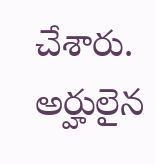చేశారు. అర్హులైన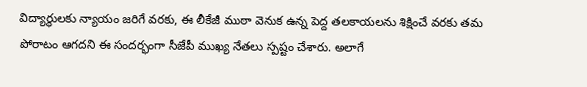విద్యార్థులకు న్యాయం జరిగే వరకు, ఈ లీకేజీ ముఠా వెనుక ఉన్న పెద్ద తలకాయలను శిక్షించే వరకు తమ పోరాటం ఆగదని ఈ సందర్భంగా సీజేపీ ముఖ్య నేతలు స్పష్టం చేశారు. అలాగే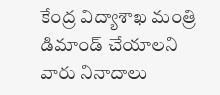కేంద్ర విద్యాశాఖ మంత్రి డిమాండ్ చేయాలని వారు నినాదాలు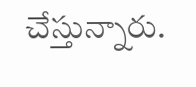చేస్తున్నారు.